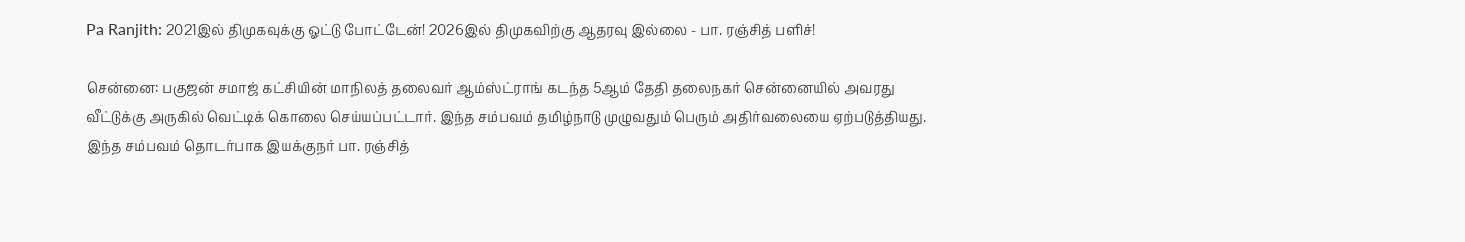Pa Ranjith: 2021இல் திமுகவுக்கு ஓட்டு போட்டேன்! 2026இல் திமுகவிற்கு ஆதரவு இல்லை - பா. ரஞ்சித் பளிச்!

சென்னை: பகுஜன் சமாஜ் கட்சியின் மாநிலத் தலைவர் ஆம்ஸ்ட்ராங் கடந்த 5ஆம் தேதி தலைநகர் சென்னையில் அவரது வீட்டுக்கு அருகில் வெட்டிக் கொலை செய்யப்பட்டார். இந்த சம்பவம் தமிழ்நாடு முழுவதும் பெரும் அதிர்வலையை ஏற்படுத்தியது. இந்த சம்பவம் தொடர்பாக இயக்குநர் பா. ரஞ்சித்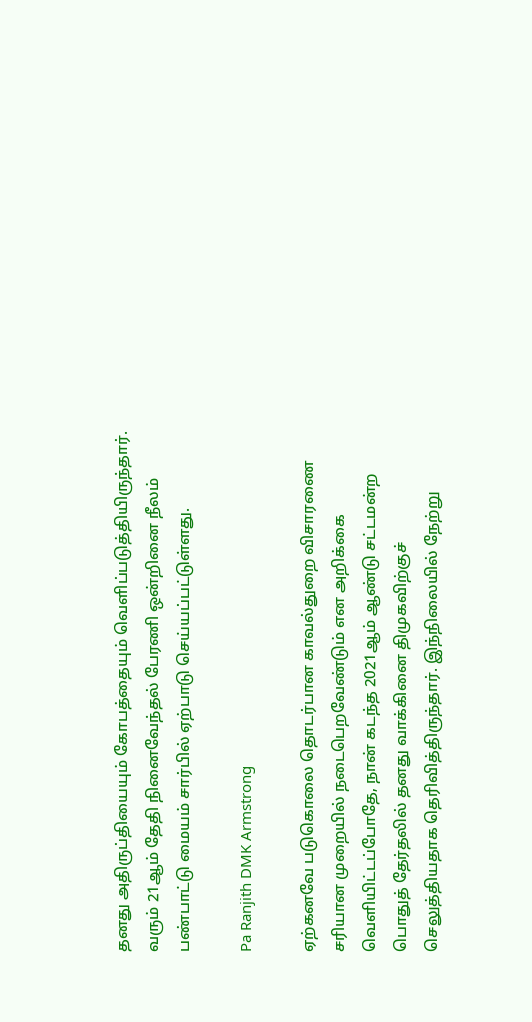தனது அதிருப்தியையும் கோபத்தையும் வெளிப்படுத்தியிருந்தார். வரும் 21ஆம் தேதி நினைவேந்தல் பேரணி ஒன்றினை நீலம் பண்பாட்டு மையம் சார்பில் ஏற்பாடு செய்யப்பட்டுள்ளது.

Pa Ranjith DMK Armstrong

ஏற்கனவே படுகொலை தொடர்பான காவல்துறை விசாரணை சரியான முறையில் நடைபெறவேண்டும் என அறிக்கை வெளியிட்டப்போதே, நான் கடந்த 2021ஆம் ஆண்டு சட்டமன்ற பொதுத் தேர்தலில் தனது வாக்கினை திமுகவிற்குச் செலுத்தியதாக தெரிவித்திருந்தார். இந்நிலையில் நேற்று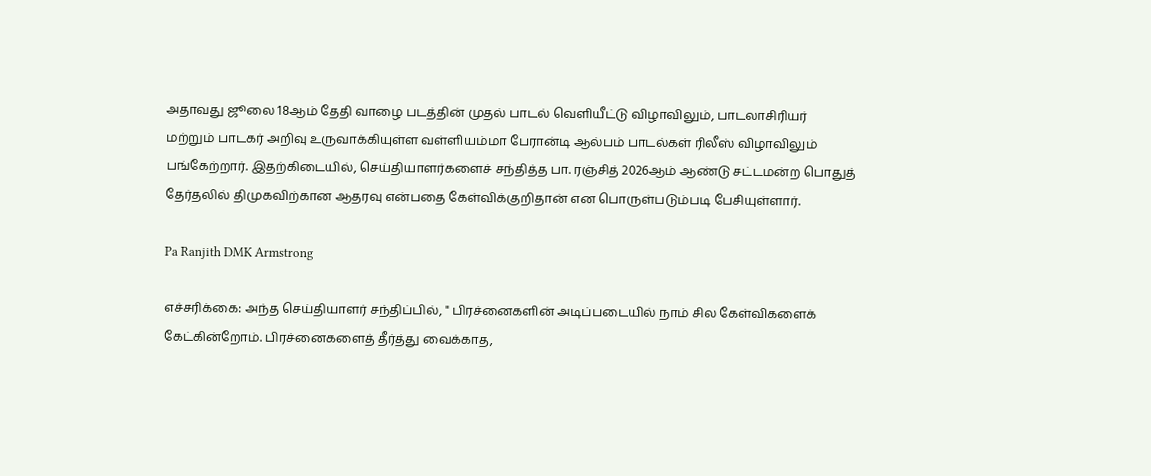அதாவது ஜூலை 18ஆம் தேதி வாழை படத்தின் முதல் பாடல் வெளியீட்டு விழாவிலும், பாடலாசிரியர் மற்றும் பாடகர் அறிவு உருவாக்கியுள்ள வள்ளியம்மா பேரான்டி ஆல்பம் பாடல்கள் ரிலீஸ் விழாவிலும் பங்கேற்றார். இதற்கிடையில், செய்தியாளர்களைச் சந்தித்த பா. ரஞ்சித் 2026ஆம் ஆண்டு சட்டமன்ற பொதுத் தேர்தலில் திமுகவிற்கான ஆதரவு என்பதை கேள்விக்குறிதான் என பொருள்படும்படி பேசியுள்ளார்.

Pa Ranjith DMK Armstrong

எச்சரிக்கை: அந்த செய்தியாளர் சந்திப்பில், " பிரச்னைகளின் அடிப்படையில் நாம் சில கேள்விகளைக் கேட்கின்றோம். பிரச்னைகளைத் தீர்த்து வைக்காத,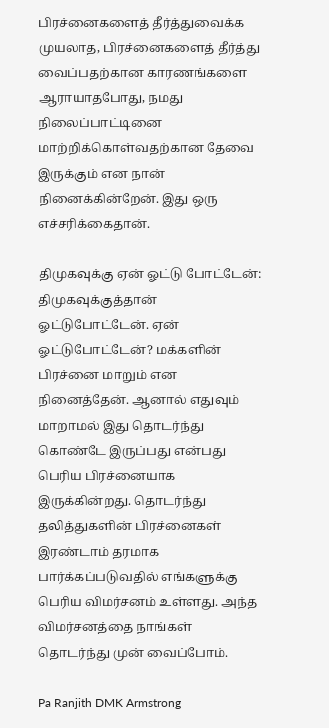பிரச்னைகளைத் தீர்த்துவைக்க முயலாத, பிரச்னைகளைத் தீர்த்து வைப்பதற்கான காரணங்களை ஆராயாதபோது, நமது நிலைப்பாட்டினை மாற்றிக்கொள்வதற்கான தேவை இருக்கும் என நான் நினைக்கின்றேன். இது ஒரு எச்சரிக்கைதான்.

திமுகவுக்கு ஏன் ஓட்டு போட்டேன்: திமுகவுக்குத்தான் ஓட்டுபோட்டேன். ஏன் ஓட்டுபோட்டேன்? மக்களின் பிரச்னை மாறும் என நினைத்தேன். ஆனால் எதுவும் மாறாமல் இது தொடர்ந்து கொண்டே இருப்பது என்பது பெரிய பிரச்னையாக இருக்கின்றது. தொடர்ந்து தலித்துகளின் பிரச்னைகள் இரண்டாம் தரமாக பார்க்கப்படுவதில் எங்களுக்கு பெரிய விமர்சனம் உள்ளது. அந்த விமர்சனத்தை நாங்கள் தொடர்ந்து முன் வைப்போம்.

Pa Ranjith DMK Armstrong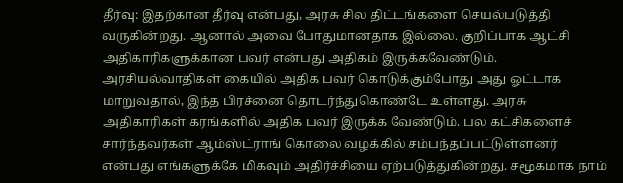தீர்வு: இதற்கான தீர்வு என்பது, அரசு சில திட்டங்களை செயல்படுத்தி வருகின்றது. ஆனால் அவை போதுமானதாக இல்லை. குறிப்பாக ஆட்சி அதிகாரிகளுக்கான பவர் என்பது அதிகம் இருக்கவேண்டும். அரசியல்வாதிகள் கையில் அதிக பவர் கொடுக்கும்போது அது ஓட்டாக மாறுவதால், இந்த பிரச்னை தொடர்ந்துகொண்டே உள்ளது. அரசு அதிகாரிகள் கரங்களில் அதிக பவர் இருக்க வேண்டும். பல கட்சிகளைச் சார்ந்தவர்கள் ஆம்ஸ்ட்ராங் கொலை வழக்கில் சம்பந்தப்பட்டுள்ளனர் என்பது எங்களுக்கே மிகவும் அதிர்ச்சியை ஏற்படுத்துகின்றது. சமூகமாக நாம்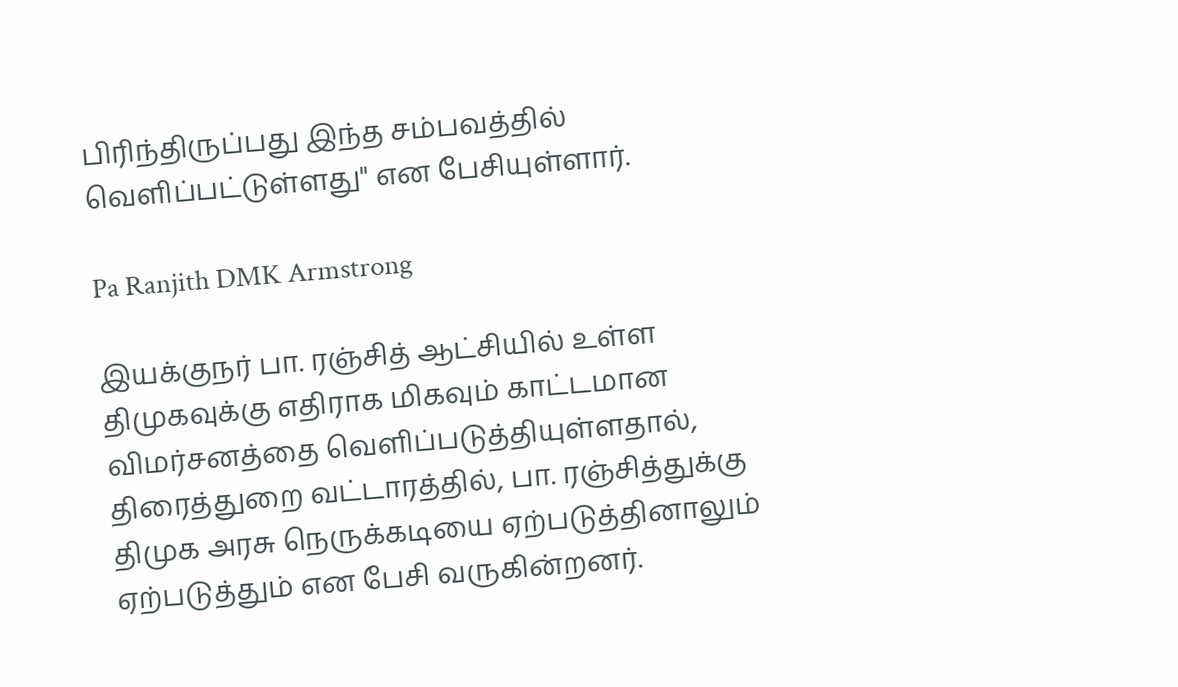பிரிந்திருப்பது இந்த சம்பவத்தில் வெளிப்பட்டுள்ளது" என பேசியுள்ளார்.

Pa Ranjith DMK Armstrong

இயக்குநர் பா. ரஞ்சித் ஆட்சியில் உள்ள திமுகவுக்கு எதிராக மிகவும் காட்டமான விமர்சனத்தை வெளிப்படுத்தியுள்ளதால், திரைத்துறை வட்டாரத்தில், பா. ரஞ்சித்துக்கு திமுக அரசு நெருக்கடியை ஏற்படுத்தினாலும் ஏற்படுத்தும் என பேசி வருகின்றனர்.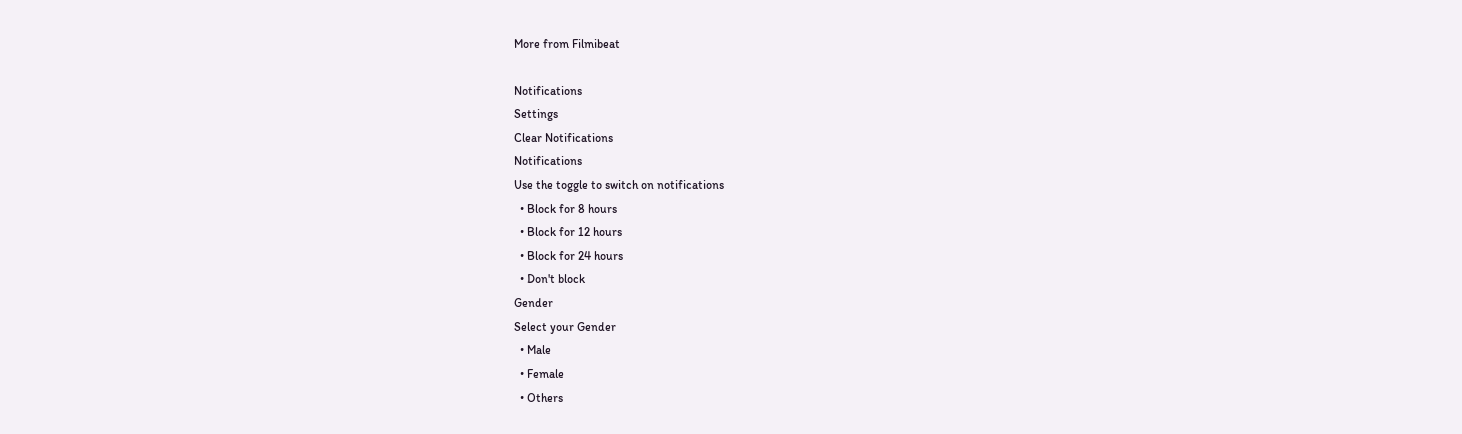More from Filmibeat

Notifications
Settings
Clear Notifications
Notifications
Use the toggle to switch on notifications
  • Block for 8 hours
  • Block for 12 hours
  • Block for 24 hours
  • Don't block
Gender
Select your Gender
  • Male
  • Female
  • Others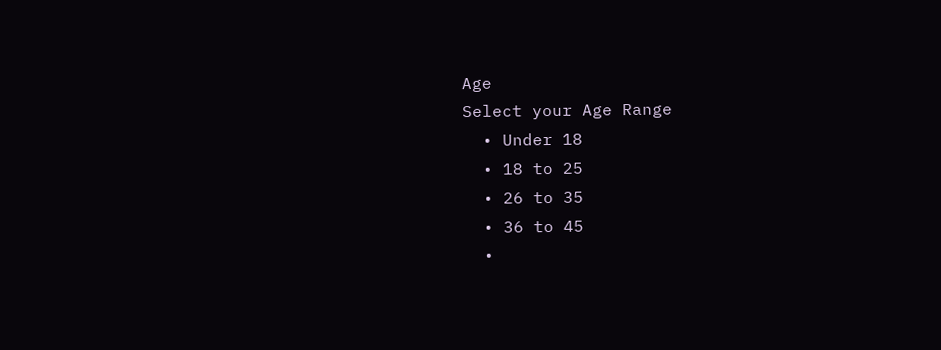Age
Select your Age Range
  • Under 18
  • 18 to 25
  • 26 to 35
  • 36 to 45
  •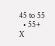45 to 55
  • 55+
X